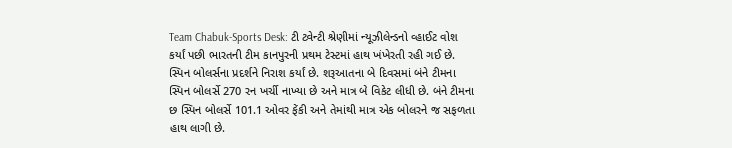Team Chabuk-Sports Desk: ટી ટ્વેન્ટી શ્રેણીમાં ન્યૂઝીલેન્ડનો વ્હાઈટ વોશ કર્યાં પછી ભારતની ટીમ કાનપુરની પ્રથમ ટેસ્ટમાં હાથ ખંખેરતી રહી ગઈ છે. સ્પિન બોલર્સના પ્રદર્શને નિરાશ કર્યાં છે. શરૂઆતના બે દિવસમાં બંને ટીમના સ્પિન બોલર્સે 270 રન ખર્ચી નાખ્યા છે અને માત્ર બે વિકેટ લીધી છે. બંને ટીમના છ સ્પિન બોલર્સે 101.1 ઓવર ફેંકી અને તેમાંથી માત્ર એક બોલરને જ સફળતા હાથ લાગી છે.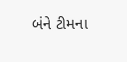બંને ટીમના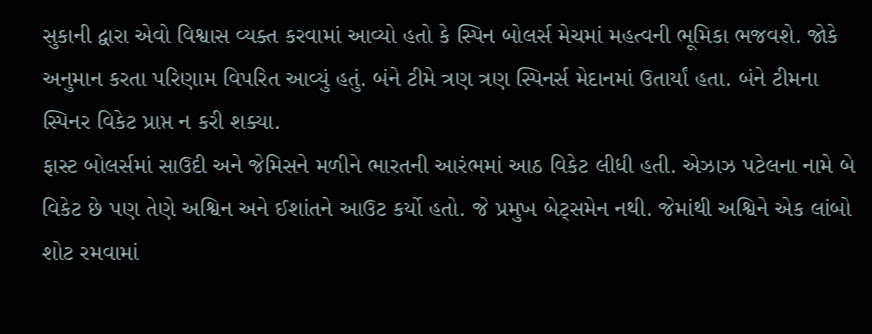સુકાની દ્વારા એવો વિશ્વાસ વ્યક્ત કરવામાં આવ્યો હતો કે સ્પિન બોલર્સ મેચમાં મહત્વની ભૂમિકા ભજવશે. જોકે અનુમાન કરતા પરિણામ વિપરિત આવ્યું હતું. બંને ટીમે ત્રણ ત્રણ સ્પિનર્સ મેદાનમાં ઉતાર્યાં હતા. બંને ટીમના સ્પિનર વિકેટ પ્રાપ્ત ન કરી શક્યા.
ફાસ્ટ બોલર્સમાં સાઉદી અને જેમિસને મળીને ભારતની આરંભમાં આઠ વિકેટ લીધી હતી. એઝાઝ પટેલના નામે બે વિકેટ છે પણ તેણે અશ્વિન અને ઈશાંતને આઉટ કર્યો હતો. જે પ્રમુખ બેટ્સમેન નથી. જેમાંથી અશ્વિને એક લાંબો શોટ રમવામાં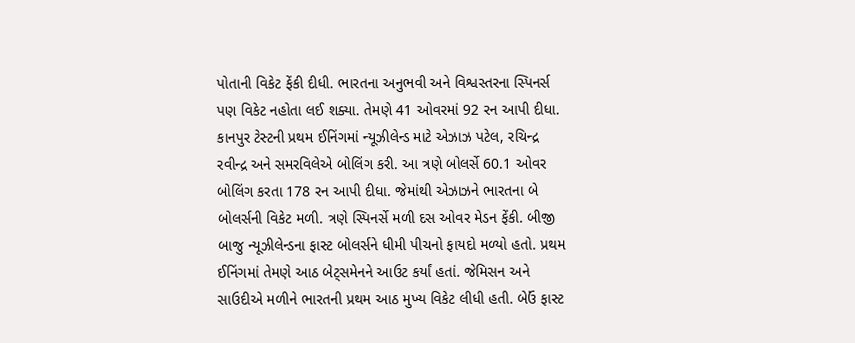પોતાની વિકેટ ફેંકી દીધી. ભારતના અનુભવી અને વિશ્વસ્તરના સ્પિનર્સ પણ વિકેટ નહોતા લઈ શક્યા. તેમણે 41 ઓવરમાં 92 રન આપી દીધા.
કાનપુર ટેસ્ટની પ્રથમ ઈનિંગમાં ન્યૂઝીલેન્ડ માટે એઝાઝ પટેલ, રચિન્દ્ર રવીન્દ્ર અને સમરવિલેએ બોલિંગ કરી. આ ત્રણે બોલર્સે 60.1 ઓવર બોલિંગ કરતા 178 રન આપી દીધા. જેમાંથી એઝાઝને ભારતના બે બોલર્સની વિકેટ મળી. ત્રણે સ્પિનર્સે મળી દસ ઓવર મેડન ફેંકી. બીજી બાજુ ન્યૂઝીલેન્ડના ફાસ્ટ બોલર્સને ધીમી પીચનો ફાયદો મળ્યો હતો. પ્રથમ ઈનિંગમાં તેમણે આઠ બેટ્સમેનને આઉટ કર્યાં હતાં. જેમિસન અને સાઉદીએ મળીને ભારતની પ્રથમ આઠ મુખ્ય વિકેટ લીધી હતી. બેઉં ફાસ્ટ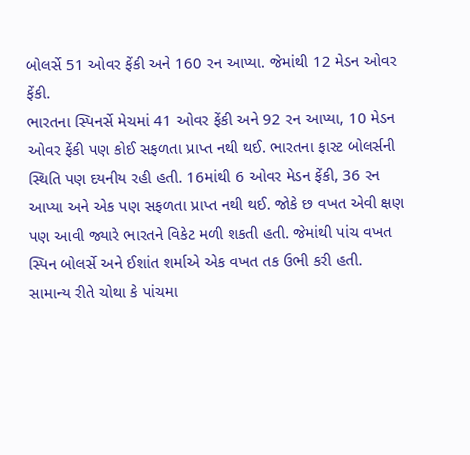બોલર્સે 51 ઓવર ફેંકી અને 160 રન આપ્યા. જેમાંથી 12 મેડન ઓવર ફેંકી.
ભારતના સ્પિનર્સે મેચમાં 41 ઓવર ફેંકી અને 92 રન આપ્યા, 10 મેડન ઓવર ફેંકી પણ કોઈ સફળતા પ્રાપ્ત નથી થઈ. ભારતના ફાસ્ટ બોલર્સની સ્થિતિ પણ દયનીય રહી હતી. 16માંથી 6 ઓવર મેડન ફેંકી, 36 રન આપ્યા અને એક પણ સફળતા પ્રાપ્ત નથી થઈ. જોકે છ વખત એવી ક્ષણ પણ આવી જ્યારે ભારતને વિકેટ મળી શકતી હતી. જેમાંથી પાંચ વખત સ્પિન બોલર્સે અને ઈશાંત શર્માએ એક વખત તક ઉભી કરી હતી.
સામાન્ય રીતે ચોથા કે પાંચમા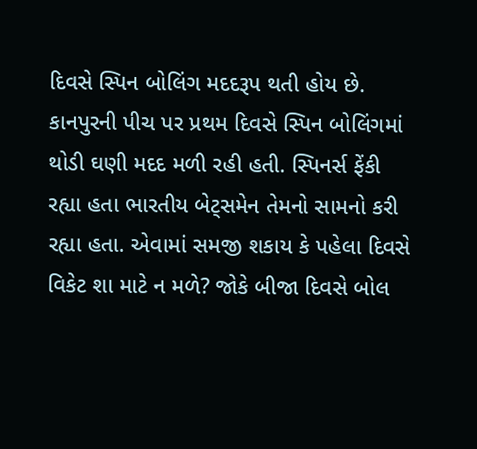દિવસે સ્પિન બોલિંગ મદદરૂપ થતી હોય છે. કાનપુરની પીચ પર પ્રથમ દિવસે સ્પિન બોલિંગમાં થોડી ઘણી મદદ મળી રહી હતી. સ્પિનર્સ ફેંકી રહ્યા હતા ભારતીય બેટ્સમેન તેમનો સામનો કરી રહ્યા હતા. એવામાં સમજી શકાય કે પહેલા દિવસે વિકેટ શા માટે ન મળે? જોકે બીજા દિવસે બોલ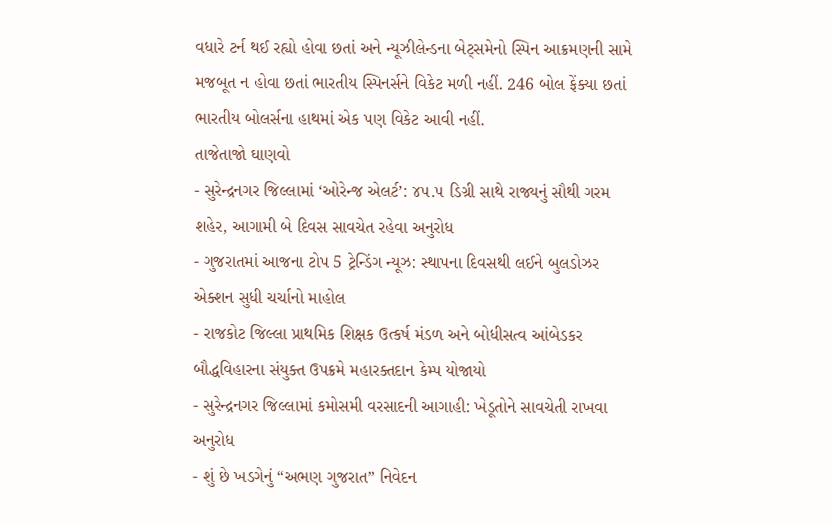વધારે ટર્ન થઈ રહ્યો હોવા છતાં અને ન્યૂઝીલેન્ડના બેટ્સમેનો સ્પિન આક્રમણની સામે મજબૂત ન હોવા છતાં ભારતીય સ્પિનર્સને વિકેટ મળી નહીં. 246 બોલ ફેંક્યા છતાં ભારતીય બોલર્સના હાથમાં એક પણ વિકેટ આવી નહીં.
તાજેતાજો ઘાણવો
- સુરેન્દ્રનગર જિલ્લામાં ‘ઓરેન્જ એલર્ટ’: ૪૫.૫ ડિગ્રી સાથે રાજ્યનું સૌથી ગરમ શહેર, આગામી બે દિવસ સાવચેત રહેવા અનુરોધ
- ગુજરાતમાં આજના ટોપ 5 ટ્રેન્ડિંગ ન્યૂઝ: સ્થાપના દિવસથી લઈને બુલડોઝર એક્શન સુધી ચર્ચાનો માહોલ
- રાજકોટ જિલ્લા પ્રાથમિક શિક્ષક ઉત્કર્ષ મંડળ અને બોધીસત્વ આંબેડકર બૌદ્ધવિહારના સંયુક્ત ઉપક્રમે મહારક્તદાન કેમ્પ યોજાયો
- સુરેન્દ્રનગર જિલ્લામાં કમોસમી વરસાદની આગાહી: ખેડૂતોને સાવચેતી રાખવા અનુરોધ
- શું છે ખડગેનું “અભણ ગુજરાત” નિવેદન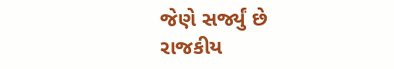જેણે સર્જ્યું છે રાજકીય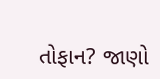તોફાન? જાણો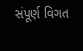સંપૂર્ણ વિગત